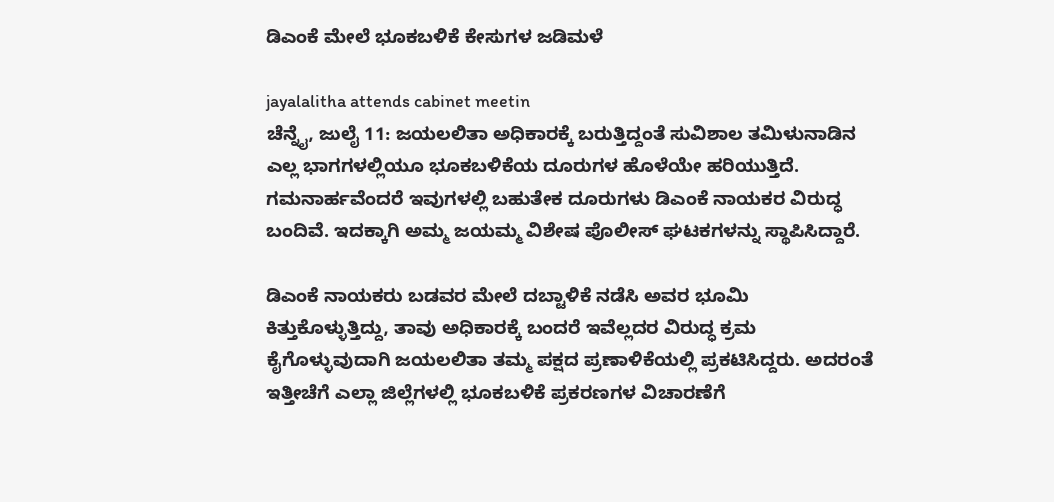ಡಿಎಂಕೆ ಮೇಲೆ ಭೂಕಬಳಿಕೆ ಕೇಸುಗಳ ಜಡಿಮಳೆ

jayalalitha attends cabinet meetin
ಚೆನ್ನೈ, ಜುಲೈ 11: ಜಯಲಲಿತಾ ಅಧಿಕಾರಕ್ಕೆ ಬರುತ್ತಿದ್ದಂತೆ ಸುವಿಶಾಲ ತಮಿಳುನಾಡಿನ ಎಲ್ಲ ಭಾಗಗಳಲ್ಲಿಯೂ ಭೂಕಬಳಿಕೆಯ ದೂರುಗಳ ಹೊಳೆಯೇ ಹರಿಯುತ್ತಿದೆ. ಗಮನಾರ್ಹವೆಂದರೆ ಇವುಗಳಲ್ಲಿ ಬಹುತೇಕ ದೂರುಗಳು ಡಿಎಂಕೆ ನಾಯಕರ ವಿರುದ್ಧ ಬಂದಿವೆ. ಇದಕ್ಕಾಗಿ ಅಮ್ಮ ಜಯಮ್ಮ ವಿಶೇಷ ಪೊಲೀಸ್‌ ಘಟಕಗಳನ್ನು ಸ್ಥಾಪಿಸಿದ್ದಾರೆ.

ಡಿಎಂಕೆ ನಾಯಕರು ಬಡವರ ಮೇಲೆ ದಬ್ಟಾಳಿಕೆ ನಡೆಸಿ ಅವರ ಭೂಮಿ ಕಿತ್ತುಕೊಳ್ಳುತ್ತಿದ್ದು, ತಾವು ಅಧಿಕಾರಕ್ಕೆ ಬಂದರೆ ಇವೆಲ್ಲದರ ವಿರುದ್ಧ ಕ್ರಮ ಕೈಗೊಳ್ಳುವುದಾಗಿ ಜಯಲಲಿತಾ ತಮ್ಮ ಪಕ್ಷದ ಪ್ರಣಾಳಿಕೆಯಲ್ಲಿ ಪ್ರಕಟಿಸಿದ್ದರು. ಅದರಂತೆ ಇತ್ತೀಚೆಗೆ ಎಲ್ಲಾ ಜಿಲ್ಲೆಗಳಲ್ಲಿ ಭೂಕಬಳಿಕೆ ಪ್ರಕರಣಗಳ ವಿಚಾರಣೆಗೆ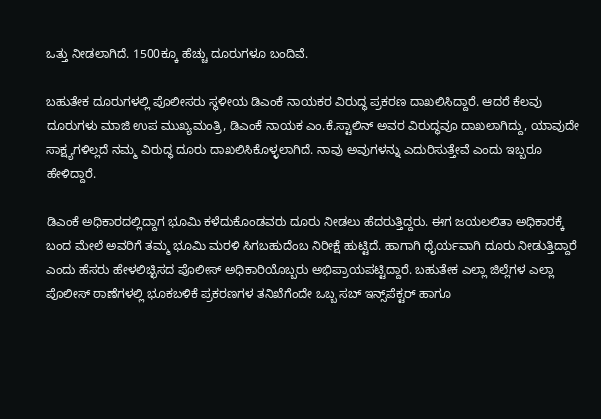ಒತ್ತು ನೀಡಲಾಗಿದೆ. 1500ಕ್ಕೂ ಹೆಚ್ಚು ದೂರುಗಳೂ ಬಂದಿವೆ.

ಬಹುತೇಕ ದೂರುಗಳಲ್ಲಿ ಪೊಲೀಸರು ಸ್ಥಳೀಯ ಡಿಎಂಕೆ ನಾಯಕರ ವಿರುದ್ಧ ಪ್ರಕರಣ ದಾಖಲಿಸಿದ್ದಾರೆ. ಆದರೆ ಕೆಲವು ದೂರುಗಳು ಮಾಜಿ ಉಪ ಮುಖ್ಯಮಂತ್ರಿ, ಡಿಎಂಕೆ ನಾಯಕ ಎಂ.ಕೆ.ಸ್ಟಾಲಿನ್‌ ಅವರ ವಿರುದ್ಧವೂ ದಾಖಲಾಗಿದ್ದು, ಯಾವುದೇ ಸಾಕ್ಷ್ಯಗಳಿಲ್ಲದೆ ನಮ್ಮ ವಿರುದ್ಧ ದೂರು ದಾಖಲಿಸಿಕೊಳ್ಳಲಾಗಿದೆ. ನಾವು ಅವುಗಳನ್ನು ಎದುರಿಸುತ್ತೇವೆ ಎಂದು ಇಬ್ಬರೂ ಹೇಳಿದ್ದಾರೆ.

ಡಿಎಂಕೆ ಅಧಿಕಾರದಲ್ಲಿದ್ದಾಗ ಭೂಮಿ ಕಳೆದುಕೊಂಡವರು ದೂರು ನೀಡಲು ಹೆದರುತ್ತಿದ್ದರು. ಈಗ ಜಯಲಲಿತಾ ಅಧಿಕಾರಕ್ಕೆ ಬಂದ ಮೇಲೆ ಅವರಿಗೆ ತಮ್ಮ ಭೂಮಿ ಮರಳಿ ಸಿಗಬಹುದೆಂಬ ನಿರೀಕ್ಷೆ ಹುಟ್ಟಿದೆ. ಹಾಗಾಗಿ ಧೈರ್ಯವಾಗಿ ದೂರು ನೀಡುತ್ತಿದ್ದಾರೆ ಎಂದು ಹೆಸರು ಹೇಳಲಿಚ್ಛಿಸದ ಪೊಲೀಸ್‌ ಅಧಿಕಾರಿಯೊಬ್ಬರು ಅಭಿಪ್ರಾಯಪಟ್ಟಿದ್ದಾರೆ. ಬಹುತೇಕ ಎಲ್ಲಾ ಜಿಲ್ಲೆಗಳ ಎಲ್ಲಾ ಪೊಲೀಸ್‌ ಠಾಣೆಗಳಲ್ಲಿ ಭೂಕಬಳಿಕೆ ಪ್ರಕರಣಗಳ ತನಿಖೆಗೆಂದೇ ಒಬ್ಬ ಸಬ್‌ ಇನ್ಸ್‌ಪೆಕ್ಟರ್ ಹಾಗೂ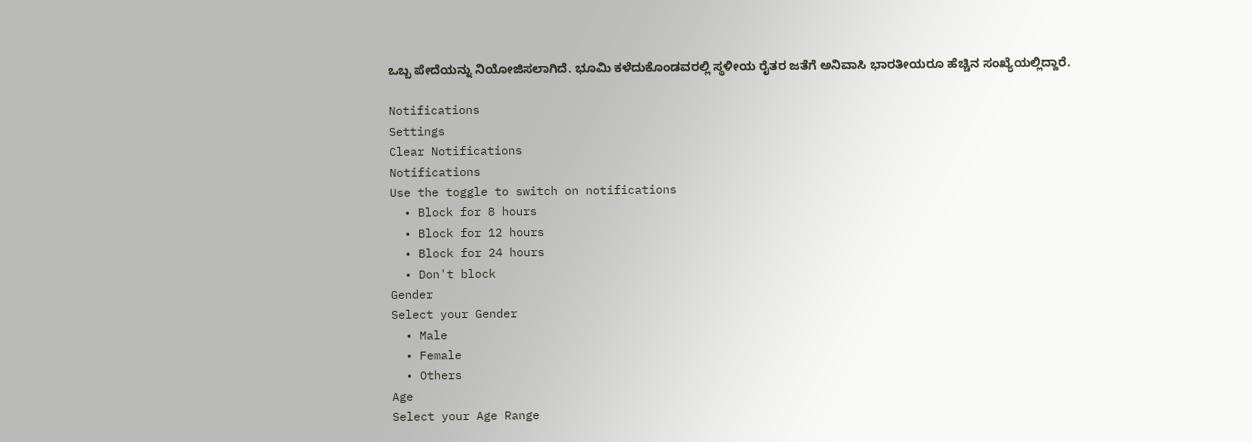ಒಬ್ಬ ಪೇದೆಯನ್ನು ನಿಯೋಜಿಸಲಾಗಿದೆ. ಭೂಮಿ ಕಳೆದುಕೊಂಡವರಲ್ಲಿ ಸ್ಥಳೀಯ ರೈತರ ಜತೆಗೆ ಅನಿವಾಸಿ ಭಾರತೀಯರೂ ಹೆಚ್ಚಿನ ಸಂಖ್ಯೆಯಲ್ಲಿದ್ದಾರೆ.

Notifications
Settings
Clear Notifications
Notifications
Use the toggle to switch on notifications
  • Block for 8 hours
  • Block for 12 hours
  • Block for 24 hours
  • Don't block
Gender
Select your Gender
  • Male
  • Female
  • Others
Age
Select your Age Range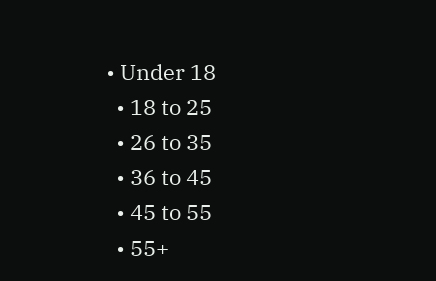• Under 18
  • 18 to 25
  • 26 to 35
  • 36 to 45
  • 45 to 55
  • 55+